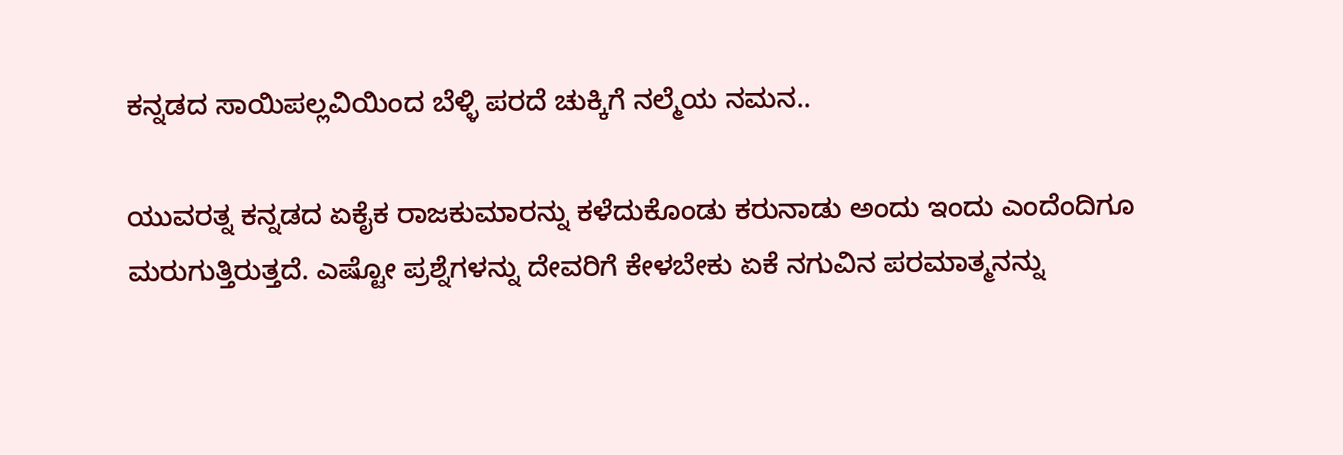ಕನ್ನಡದ ಸಾಯಿಪಲ್ಲವಿಯಿಂದ ಬೆಳ್ಳಿ ಪರದೆ ಚುಕ್ಕಿಗೆ ನಲ್ಮೆಯ ನಮನ..

ಯುವರತ್ನ ಕನ್ನಡದ ಏಕೈಕ ರಾಜಕುಮಾರನ್ನು ಕಳೆದುಕೊಂಡು ಕರುನಾಡು ಅಂದು ಇಂದು ಎಂದೆಂದಿಗೂ ಮರುಗುತ್ತಿರುತ್ತದೆ. ಎಷ್ಟೋ ಪ್ರಶ್ನೆಗಳನ್ನು ದೇವರಿಗೆ ಕೇಳಬೇಕು ಏಕೆ ನಗುವಿನ ಪರಮಾತ್ಮನನ್ನು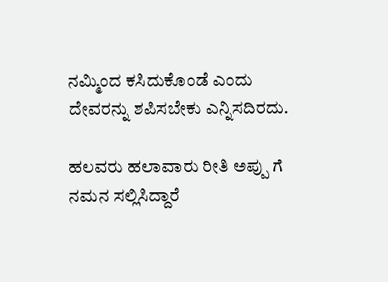ನಮ್ಮಿಂದ ಕಸಿದುಕೊಂಡೆ ಎಂದು ದೇವರನ್ನು ಶಪಿಸಬೇಕು ಎನ್ನಿಸದಿರದು.

ಹಲವರು ಹಲಾವಾರು ರೀತಿ ಅಪ್ಪು ಗೆ ನಮನ ಸಲ್ಲಿಸಿದ್ದಾರೆ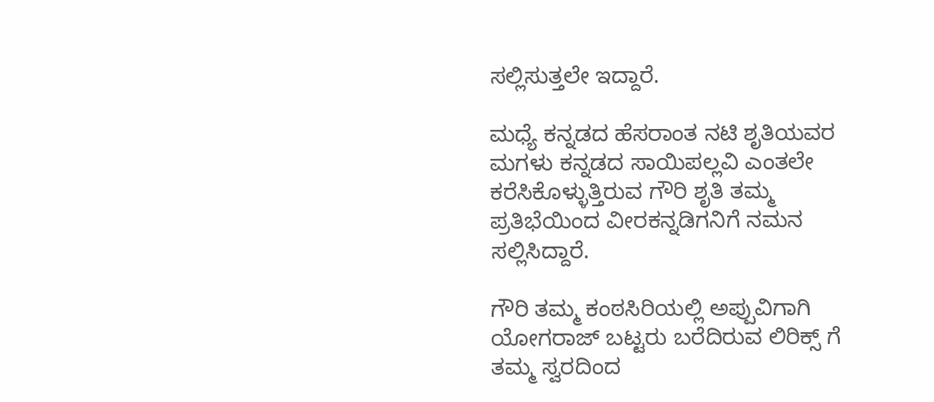ಸಲ್ಲಿಸುತ್ತಲೇ ಇದ್ದಾರೆ.

ಮಧ್ಯೆ ಕನ್ನಡದ ಹೆಸರಾಂತ ನಟಿ ಶೃತಿಯವರ ಮಗಳು ಕನ್ನಡದ ಸಾಯಿಪಲ್ಲವಿ ಎಂತಲೇ ಕರೆಸಿಕೊಳ್ಳುತ್ತಿರುವ ಗೌರಿ ಶೃತಿ ತಮ್ಮ ಪ್ರತಿಭೆಯಿಂದ ವೀರಕನ್ನಡಿಗನಿಗೆ ನಮನ ಸಲ್ಲಿಸಿದ್ದಾರೆ.

ಗೌರಿ ತಮ್ಮ ಕಂಠಸಿರಿಯಲ್ಲಿ ಅಪ್ಪುವಿಗಾಗಿ ಯೋಗರಾಜ್ ಬಟ್ಟರು ಬರೆದಿರುವ ಲಿರಿಕ್ಸ್ ಗೆ ತಮ್ಮ ಸ್ವರದಿಂದ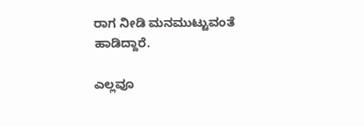ರಾಗ ನೀಡಿ ಮನಮುಟ್ಟುವಂತೆ ಹಾಡಿದ್ದಾರೆ.

ಎಲ್ಲವೂ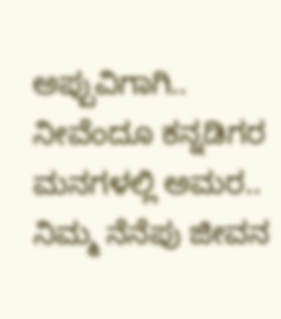ಅಪ್ಪುವಿಗಾಗಿ.. ನೀವೆಂದೂ ಕನ್ನಡಿಗರ ಮನಗಳಲ್ಲಿ ಅಮರ.. ನಿಮ್ಮ ನೆನೆಪು ಜೀವನ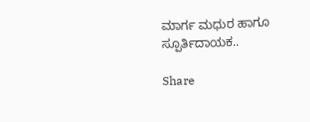ಮಾರ್ಗ ಮಧುರ ಹಾಗೂ ಸ್ಪೂರ್ತಿದಾಯಕ..

Share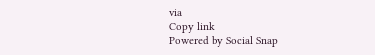via
Copy link
Powered by Social Snap